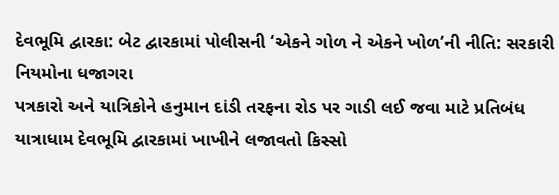દેવભૂમિ દ્વારકા: બેટ દ્વારકામાં પોલીસની ‘એકને ગોળ ને એકને ખોળ’ની નીતિ: સરકારી નિયમોના ધજાગરા
પત્રકારો અને યાત્રિકોને હનુમાન દાંડી તરફના રોડ પર ગાડી લઈ જવા માટે પ્રતિબંધ
યાત્રાધામ દેવભૂમિ દ્વારકામાં ખાખીને લજાવતો કિસ્સો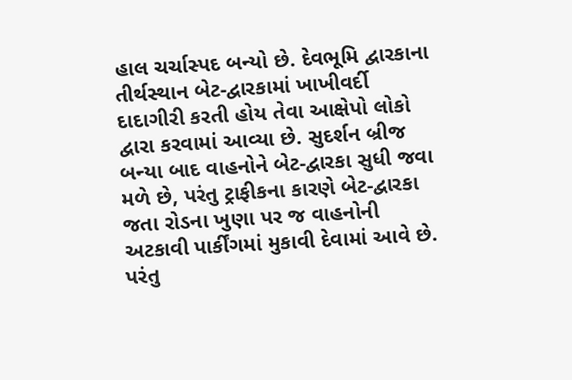હાલ ચર્ચાસ્પદ બન્યો છે. દેવભૂમિ દ્વારકાના તીર્થસ્થાન બેટ-દ્વારકામાં ખાખીવર્દી દાદાગીરી કરતી હોય તેવા આક્ષેપો લોકો દ્વારા કરવામાં આવ્યા છે. સુદર્શન બ્રીજ બન્યા બાદ વાહનોને બેટ-દ્વારકા સુધી જવા મળે છે, પરંતુ ટ્રાફીકના કારણે બેટ-દ્વારકા જતા રોડના ખુણા પર જ વાહનોની અટકાવી પાર્કીંગમાં મુકાવી દેવામાં આવે છે. પરંતુ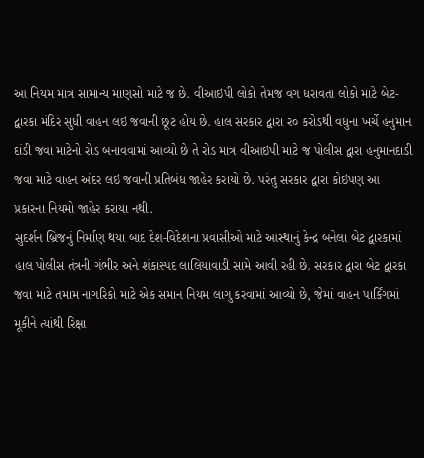આ નિયમ માત્ર સામાન્ય માણસો માટે જ છે. વીઆઇપી લોકો તેમજ વગ ધરાવતા લોકો માટે બેટ-દ્વારકા મંદિર સુધી વાહન લઇ જવાની છૂટ હોય છે. હાલ સરકાર દ્વારા ર૦ કરોડથી વધુના ખર્ચે હનુમાન દાંડી જવા માટેનો રોડ બનાવવામાં આવ્યો છે તે રોડ માત્ર વીઆઇપી માટે જ પોલીસ દ્વારા હનુમાનદાડી જવા માટે વાહન અંદર લઇ જવાની પ્રતિબંધ જાહેર કરાયો છે. પરંતુ સરકાર દ્વારા કોઇપણ આ પ્રકારના નિયમો જાહેર કરાયા નથી.
સુદર્શન બ્રિજનું નિર્માણ થયા બાદ દેશ-વિદેશના પ્રવાસીઓ માટે આસ્થાનું કેન્દ્ર બનેલા બેટ દ્વારકામાં હાલ પોલીસ તંત્રની ગંભીર અને શંકાસ્પદ લાલિયાવાડી સામે આવી રહી છે. સરકાર દ્વારા બેટ દ્વારકા જવા માટે તમામ નાગરિકો માટે એક સમાન નિયમ લાગુ કરવામાં આવ્યો છે, જેમાં વાહન પાર્કિંગમાં મૂકીને ત્યાંથી રિક્ષા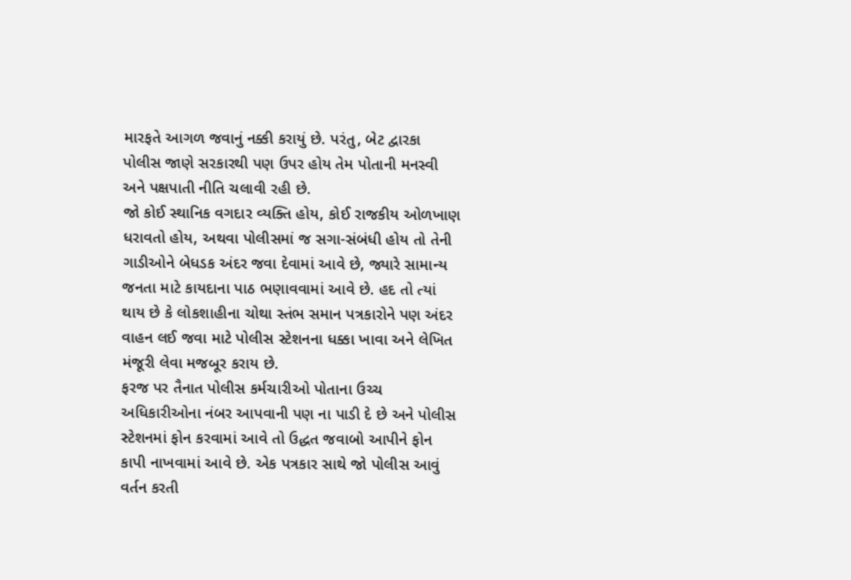મારફતે આગળ જવાનું નક્કી કરાયું છે. પરંતુ, બેટ દ્વારકા પોલીસ જાણે સરકારથી પણ ઉપર હોય તેમ પોતાની મનસ્વી અને પક્ષપાતી નીતિ ચલાવી રહી છે.
જો કોઈ સ્થાનિક વગદાર વ્યક્તિ હોય, કોઈ રાજકીય ઓળખાણ ધરાવતો હોય, અથવા પોલીસમાં જ સગા-સંબંધી હોય તો તેની ગાડીઓને બેધડક અંદર જવા દેવામાં આવે છે, જ્યારે સામાન્ય જનતા માટે કાયદાના પાઠ ભણાવવામાં આવે છે. હદ તો ત્યાં થાય છે કે લોકશાહીના ચોથા સ્તંભ સમાન પત્રકારોને પણ અંદર વાહન લઈ જવા માટે પોલીસ સ્ટેશનના ધક્કા ખાવા અને લેખિત મંજૂરી લેવા મજબૂર કરાય છે.
ફરજ પર તૈનાત પોલીસ કર્મચારીઓ પોતાના ઉચ્ચ અધિકારીઓના નંબર આપવાની પણ ના પાડી દે છે અને પોલીસ સ્ટેશનમાં ફોન કરવામાં આવે તો ઉદ્ધત જવાબો આપીને ફોન કાપી નાખવામાં આવે છે. એક પત્રકાર સાથે જો પોલીસ આવું વર્તન કરતી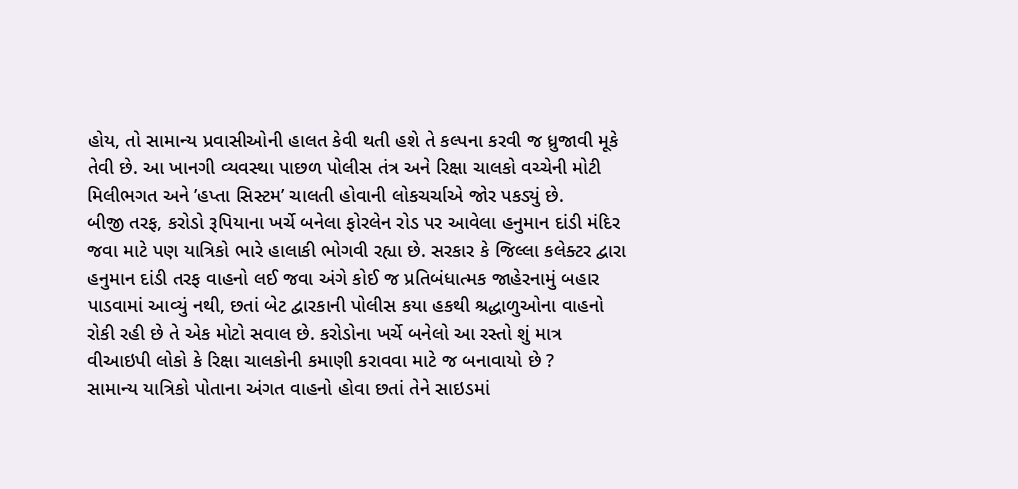હોય, તો સામાન્ય પ્રવાસીઓની હાલત કેવી થતી હશે તે કલ્પના કરવી જ ધ્રુજાવી મૂકે તેવી છે. આ ખાનગી વ્યવસ્થા પાછળ પોલીસ તંત્ર અને રિક્ષા ચાલકો વચ્ચેની મોટી મિલીભગત અને ’હપ્તા સિસ્ટમ’ ચાલતી હોવાની લોકચર્ચાએ જોર પકડ્યું છે.
બીજી તરફ, કરોડો રૂપિયાના ખર્ચે બનેલા ફોરલેન રોડ પર આવેલા હનુમાન દાંડી મંદિર જવા માટે પણ યાત્રિકો ભારે હાલાકી ભોગવી રહ્યા છે. સરકાર કે જિલ્લા કલેક્ટર દ્વારા હનુમાન દાંડી તરફ વાહનો લઈ જવા અંગે કોઈ જ પ્રતિબંધાત્મક જાહેરનામું બહાર પાડવામાં આવ્યું નથી, છતાં બેટ દ્વારકાની પોલીસ કયા હકથી શ્રદ્ધાળુઓના વાહનો રોકી રહી છે તે એક મોટો સવાલ છે. કરોડોના ખર્ચે બનેલો આ રસ્તો શું માત્ર વીઆઇપી લોકો કે રિક્ષા ચાલકોની કમાણી કરાવવા માટે જ બનાવાયો છે ?
સામાન્ય યાત્રિકો પોતાના અંગત વાહનો હોવા છતાં તેને સાઇડમાં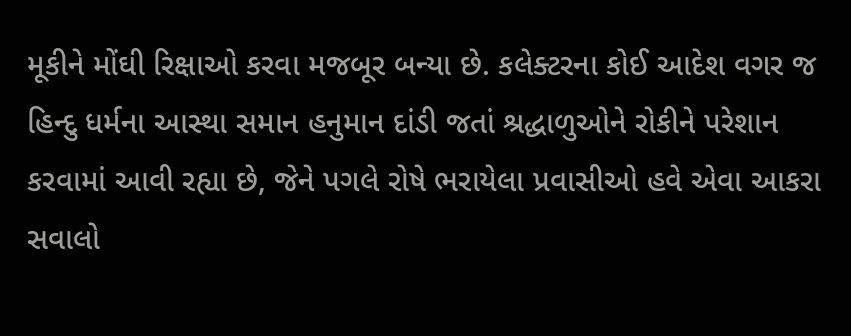મૂકીને મોંઘી રિક્ષાઓ કરવા મજબૂર બન્યા છે. કલેક્ટરના કોઈ આદેશ વગર જ હિન્દુ ધર્મના આસ્થા સમાન હનુમાન દાંડી જતાં શ્રદ્ધાળુઓને રોકીને પરેશાન કરવામાં આવી રહ્યા છે, જેને પગલે રોષે ભરાયેલા પ્રવાસીઓ હવે એવા આકરા સવાલો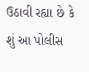ઉઠાવી રહ્યા છે કે શું આ પોલીસ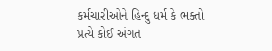કર્મચારીઓને હિન્દુ ધર્મ કે ભક્તો પ્રત્યે કોઈ અંગત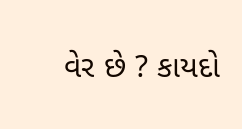વેર છે ? કાયદો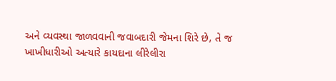અને વ્યવસ્થા જાળવવાની જવાબદારી જેમના શિરે છે, તે જ ખાખીધારીઓ અત્યારે કાયદાના લીરેલીરા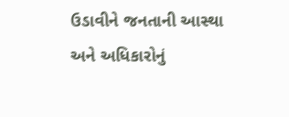ઉડાવીને જનતાની આસ્થા અને અધિકારોનું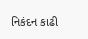નિકંદન કાઢી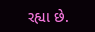રહ્યા છે.